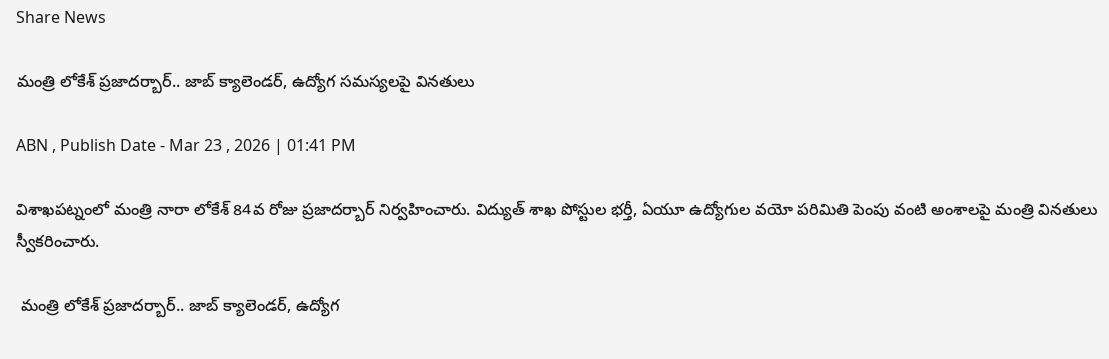Share News

మంత్రి లోకేశ్ ప్రజాదర్బార్.. జాబ్ క్యాలెండర్, ఉద్యోగ సమస్యలపై వినతులు

ABN , Publish Date - Mar 23 , 2026 | 01:41 PM

విశాఖపట్నంలో మంత్రి నారా లోకేశ్ 84వ రోజు ప్రజాదర్బార్ నిర్వహించారు. విద్యుత్ శాఖ పోస్టుల భర్తీ, ఏయూ ఉద్యోగుల వయో పరిమితి పెంపు వంటి అంశాలపై మంత్రి వినతులు స్వీకరించారు.

 మంత్రి లోకేశ్ ప్రజాదర్బార్.. జాబ్ క్యాలెండర్, ఉద్యోగ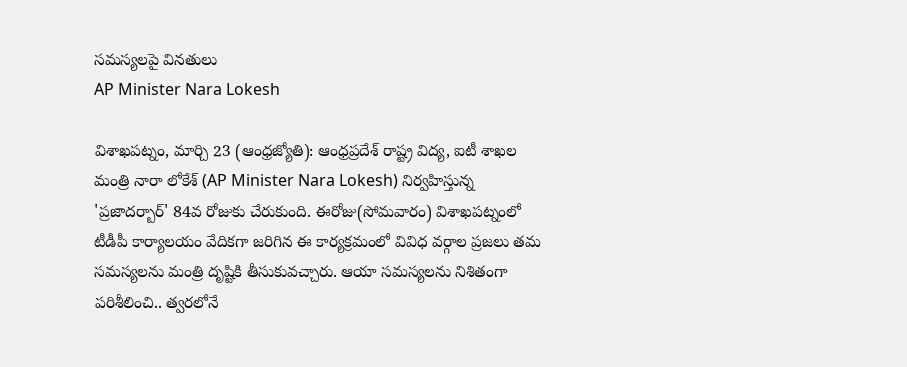సమస్యలపై వినతులు
AP Minister Nara Lokesh

విశాఖపట్నం, మార్చి 23 (ఆంధ్రజ్యోతి): ఆంధ్రప్రదేశ్ రాష్ట్ర విద్య, ఐటీ శాఖల మంత్రి నారా లోకేశ్ (AP Minister Nara Lokesh) నిర్వహిస్తున్న 'ప్రజాదర్బార్' 84వ రోజుకు చేరుకుంది. ఈరోజు(సోమవారం) విశాఖపట్నంలో టీడీపీ కార్యాలయం వేదికగా జరిగిన ఈ కార్యక్రమంలో వివిధ వర్గాల ప్రజలు తమ సమస్యలను మంత్రి దృష్టికి తీసుకువచ్చారు. ఆయా సమస్యలను నిశితంగా పరిశీలించి.. త్వరలోనే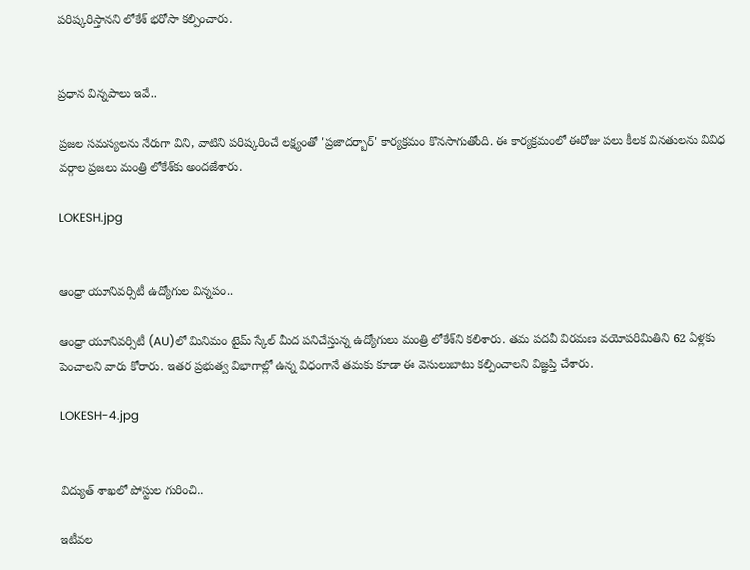పరిష్కరిస్తానని లోకేశ్ భరోసా కల్పించారు.


ప్రధాన విన్నపాలు ఇవే..

ప్రజల సమస్యలను నేరుగా విని, వాటిని పరిష్కరించే లక్ష్యంతో 'ప్రజాదర్బార్' కార్యక్రమం కొనసాగుతోంది. ఈ కార్యక్రమంలో ఈరోజు పలు కీలక వినతులను వివిధ వర్గాల ప్రజలు మంత్రి లోకేశ్‌కు అందజేశారు.

LOKESH.jpg


ఆంధ్రా యూనివర్సిటీ ఉద్యోగుల విన్నపం..

ఆంధ్రా యూనివర్సిటీ (AU)లో మినిమం టైమ్ స్కేల్ మీద పనిచేస్తున్న ఉద్యోగులు మంత్రి లోకేశ్‌ని కలిశారు. తమ పదవీ విరమణ వయోపరిమితిని 62 ఏళ్లకు పెంచాలని వారు కోరారు. ఇతర ప్రభుత్వ విభాగాల్లో ఉన్న విధంగానే తమకు కూడా ఈ వెసులుబాటు కల్పించాలని విజ్ఞప్తి చేశారు.

LOKESH-4.jpg


విద్యుత్ శాఖలో పోస్టుల గురించి..

ఇటీవల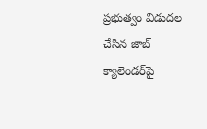ప్రభుత్వం విడుదల చేసిన జాబ్ క్యాలెండర్‌పై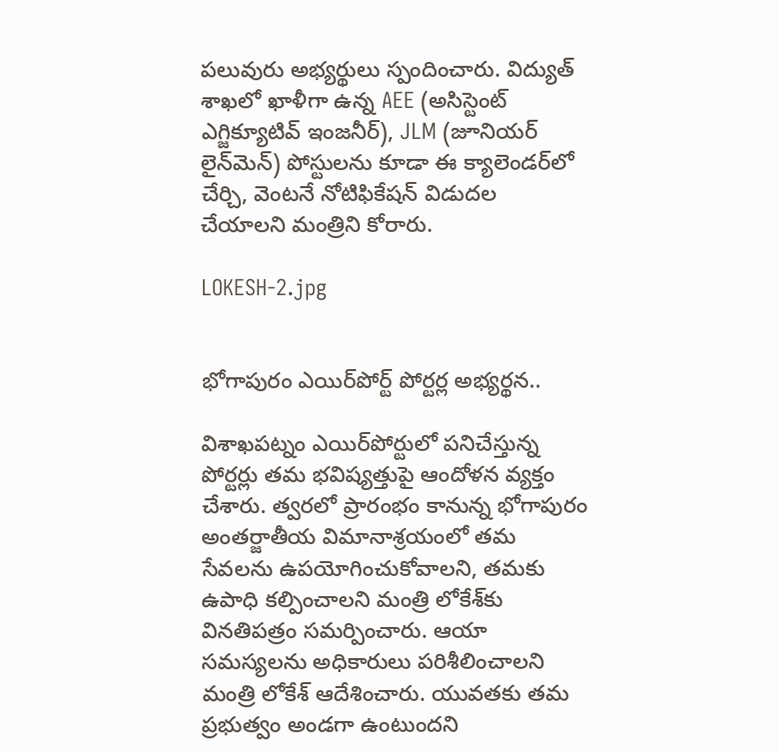పలువురు అభ్యర్థులు స్పందించారు. విద్యుత్ శాఖలో ఖాళీగా ఉన్న AEE (అసిస్టెంట్ ఎగ్జిక్యూటివ్ ఇంజనీర్), JLM (జూనియర్ లైన్‌మెన్) పోస్టులను కూడా ఈ క్యాలెండర్‌లో చేర్చి, వెంటనే నోటిఫికేషన్ విడుదల చేయాలని మంత్రిని కోరారు.

LOKESH-2.jpg


భోగాపురం ఎయిర్‌పోర్ట్ పోర్టర్ల అభ్యర్థన..

విశాఖపట్నం ఎయిర్‌పోర్టులో పనిచేస్తున్న పోర్టర్లు తమ భవిష్యత్తుపై ఆందోళన వ్యక్తం చేశారు. త్వరలో ప్రారంభం కానున్న భోగాపురం అంతర్జాతీయ విమానాశ్రయంలో తమ సేవలను ఉపయోగించుకోవాలని, తమకు ఉపాధి కల్పించాలని మంత్రి లోకేశ్‌కు వినతిపత్రం సమర్పించారు. ఆయా సమస్యలను అధికారులు పరిశీలించాలని మంత్రి లోకేశ్ ఆదేశించారు. యువతకు తమ ప్రభుత్వం అండగా ఉంటుందని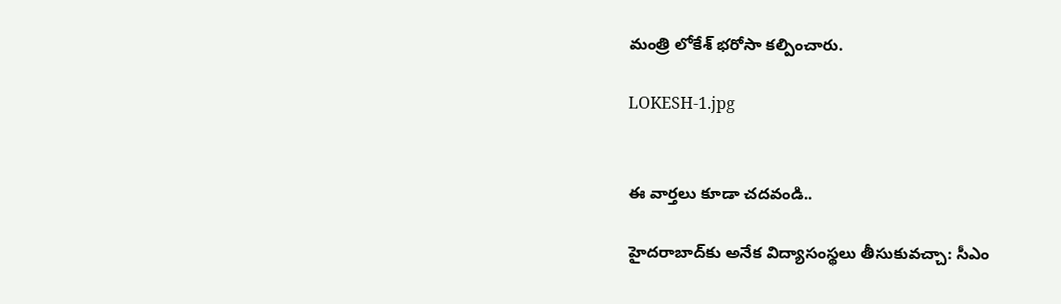మంత్రి లోకేశ్ భరోసా కల్పించారు.

LOKESH-1.jpg


ఈ వార్తలు కూడా చదవండి..

హైదరాబాద్‌కు అనేక విద్యాసంస్థలు తీసుకువచ్చా: సీఎం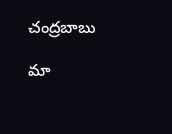చంద్రబాబు

మా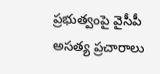ప్రభుత్వంపై వైసీపీ అసత్య ప్రచారాలు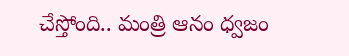చేస్తోంది.. మంత్రి ఆనం ధ్వజం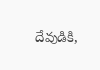దేవుడికి,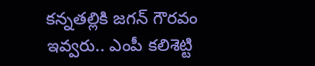కన్నతల్లికి జగన్ గౌరవం ఇవ్వరు.. ఎంపీ కలిశెట్టి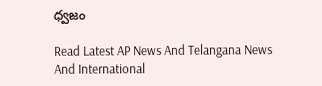ధ్వజం

Read Latest AP News And Telangana News And International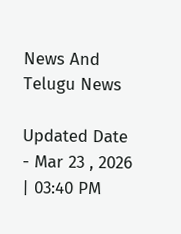News And Telugu News

Updated Date - Mar 23 , 2026 | 03:40 PM